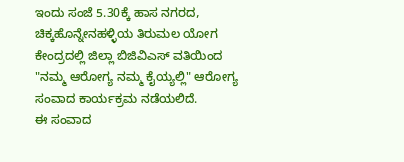ಇಂದು ಸಂಜೆ 5.30ಕ್ಕೆ ಹಾಸ ನಗರದ, ಚಿಕ್ಕಹೊನ್ನೇನಹಳ್ಳಿಯ ತಿರುಮಲ ಯೋಗ ಕೇಂದ್ರದಲ್ಲಿ ಜಿಲ್ಲಾ ಬಿಜಿವಿಎಸ್ ವತಿಯಿಂದ "ನಮ್ಮ ಆರೋಗ್ಯ ನಮ್ಮ ಕೈಯ್ಯಲ್ಲಿ" ಆರೋಗ್ಯ ಸಂವಾದ ಕಾರ್ಯಕ್ರಮ ನಡೆಯಲಿದೆ.
ಈ ಸಂವಾದ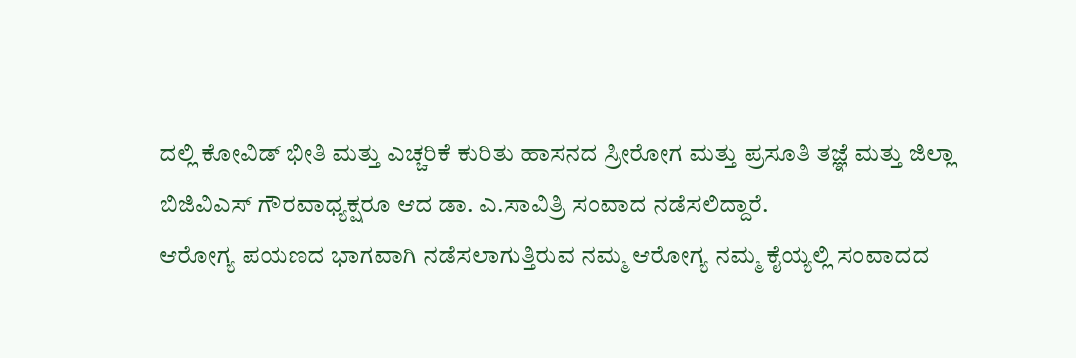ದಲ್ಲಿ ಕೋವಿಡ್ ಭೀತಿ ಮತ್ತು ಎಚ್ಚರಿಕೆ ಕುರಿತು ಹಾಸನದ ಸ್ರೀರೋಗ ಮತ್ತು ಪ್ರಸೂತಿ ತಜ್ಞೆ ಮತ್ತು ಜಿಲ್ಲಾ ಬಿಜಿವಿಎಸ್ ಗೌರವಾಧ್ಯಕ್ಷರೂ ಆದ ಡಾ. ಎ.ಸಾವಿತ್ರಿ ಸಂವಾದ ನಡೆಸಲಿದ್ದಾರೆ.
ಆರೋಗ್ಯ ಪಯಣದ ಭಾಗವಾಗಿ ನಡೆಸಲಾಗುತ್ತಿರುವ ನಮ್ಮ ಆರೋಗ್ಯ ನಮ್ಮ ಕೈಯ್ಯಲ್ಲಿ ಸಂವಾದದ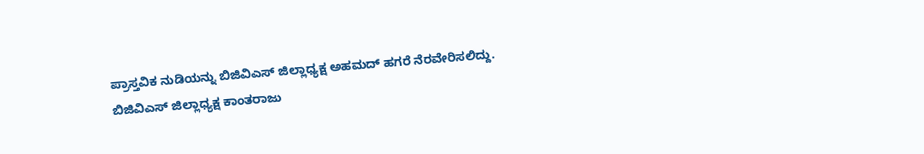ಪ್ರಾಸ್ತವಿಕ ನುಡಿಯನ್ನು ಬಿಜಿವಿಎಸ್ ಜಿಲ್ಲಾಧ್ಯಕ್ಷ ಅಹಮದ್ ಹಗರೆ ನೆರವೇರಿಸಲಿದ್ದು.
ಬಿಜಿವಿಎಸ್ ಜಿಲ್ಲಾಧ್ಯಕ್ಷ ಕಾಂತರಾಜು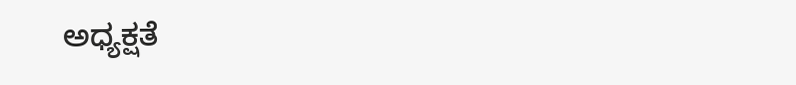ಅಧ್ಯಕ್ಷತೆ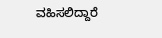ವಹಿಸಲಿದ್ದಾರೆ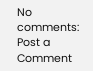No comments:
Post a Comment